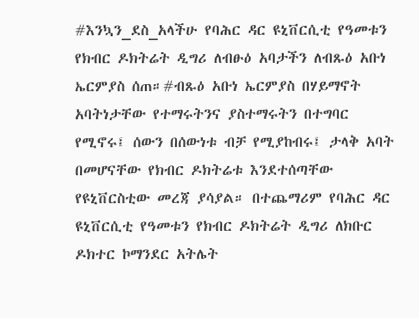#እንኳን_ደስ_አላችሁ የባሕር ዳር ዩኒቨርሲቲ የዓመቱን የክብር ዶክትሬት ዲግሪ ለብፁዕ አባታችን ለብጹዕ አቡነ ኤርምያስ ሰጠ።#ብጹዕ አቡነ ኤርምያስ በሃይማኖት አባትነታቸው የተማሩትንና ያስተማሩትን በተግባር የሚኖሩ፤ ሰውን በሰውነቱ ብቻ የሚያከብሩ፤ ታላቅ አባት በመሆናቸው የክብር ዶክትሬቱ እንደተሰጣቸው የዩኒቨርስቲው መረጃ ያሳያል። በተጨማሪም የባሕር ዳር ዩኒቨርሲቲ የዓመቱን የክብር ዶክትሬት ዲግሪ ለክቡር ዶክተር ኮማንደር አትሌት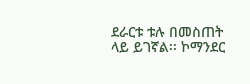ደራርቱ ቱሉ በመስጠት ላይ ይገኛል፡፡ ኮማንደር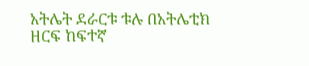አትሌት ደራርቱ ቱሉ በአትሌቲክ ዘርፍ ከፍተኛ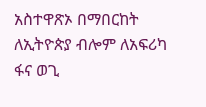አስተዋጽኦ በማበርከት ለኢትዮጵያ ብሎም ለአፍሪካ ፋና ወጊ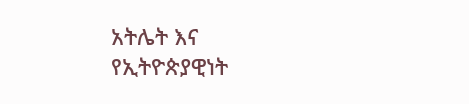አትሌት እና የኢትዮጵያዊነት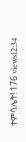ተምሳሌት! 176 views12:34